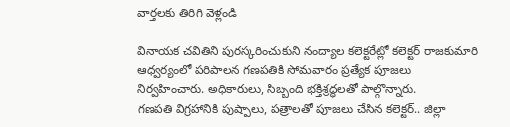వార్తలకు తిరిగి వెళ్లండి

వినాయక చవితిని పురస్కరించుకుని నంద్యాల కలెక్టరేట్లో కలెక్టర్ రాజకుమారి ఆధ్వర్యంలో పరిపాలన గణపతికి సోమవారం ప్రత్యేక పూజలు నిర్వహించారు. అధికారులు, సిబ్బంది భక్తిశ్రద్ధలతో పాల్గొన్నారు.
గణపతి విగ్రహానికి పుష్పాలు, పత్రాలతో పూజలు చేసిన కలెక్టర్.. జిల్లా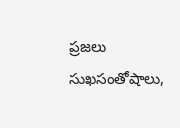ప్రజలు సుఖసంతోషాలు,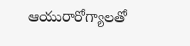ఆయురారోగ్యాలతో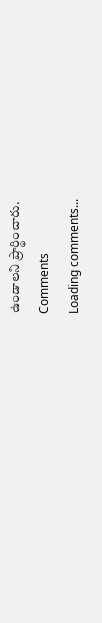ఉండాలని ప్రార్థించారు.
Comments
Loading comments...